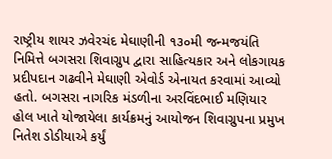રાષ્ટ્રીય શાયર ઝવેરચંદ મેઘાણીની ૧૩૦મી જન્મજયંતિ નિમિત્તે બગસરા શિવાગ્રુપ દ્વારા સાહિત્યકાર અને લોકગાયક પ્રદીપદાન ગઢવીને મેઘાણી એવોર્ડ એનાયત કરવામાં આવ્યો હતો. બગસરા નાગરિક મંડળીના અરવિંદભાઈ મણિયાર હોલ ખાતે યોજાયેલા કાર્યક્રમનું આયોજન શિવાગ્રુપના પ્રમુખ નિતેશ ડોડીયાએ કર્યું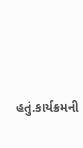હતું.કાર્યક્રમની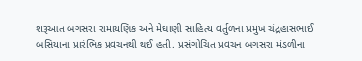શરૂઆત બગસરા રામાયણિક અને મેઘાણી સાહિત્ય વર્તુળના પ્રમુખ ચંદ્રહાસભાઈ બસિયાના પ્રારંભિક પ્રવચનથી થઈ હતી. પ્રસંગોચિત પ્રવચન બગસરા મંડળીના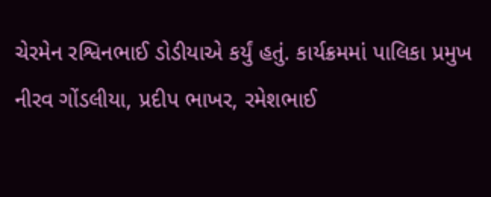ચેરમેન રશ્વિનભાઈ ડોડીયાએ કર્યું હતું. કાર્યક્રમમાં પાલિકા પ્રમુખ નીરવ ગોંડલીયા, પ્રદીપ ભાખર, રમેશભાઈ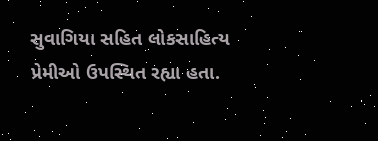સુવાગિયા સહિત લોકસાહિત્ય પ્રેમીઓ ઉપસ્થિત રહ્યા હતા.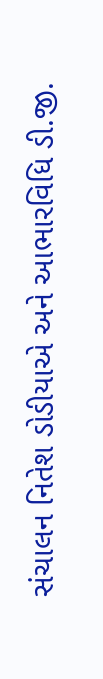સંચાલન નિતેશ ડોડીયાએ અને આભારવિધિ ડી.જી.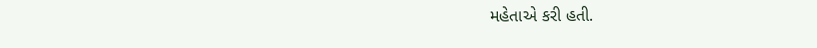મહેતાએ કરી હતી.